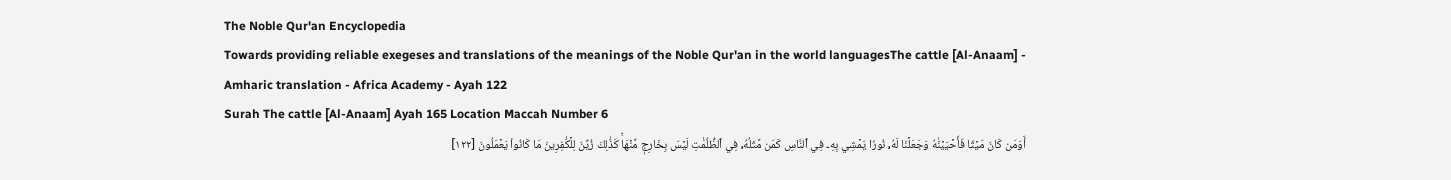The Noble Qur'an Encyclopedia
Towards providing reliable exegeses and translations of the meanings of the Noble Qur'an in the world languagesThe cattle [Al-Anaam] - Amharic translation - Africa Academy - Ayah 122
Surah The cattle [Al-Anaam] Ayah 165 Location Maccah Number 6
أَوَمَن كَانَ مَيۡتٗا فَأَحۡيَيۡنَٰهُ وَجَعَلۡنَا لَهُۥ نُورٗا يَمۡشِي بِهِۦ فِي ٱلنَّاسِ كَمَن مَّثَلُهُۥ فِي ٱلظُّلُمَٰتِ لَيۡسَ بِخَارِجٖ مِّنۡهَاۚ كَذَٰلِكَ زُيِّنَ لِلۡكَٰفِرِينَ مَا كَانُواْ يَعۡمَلُونَ [١٢٢]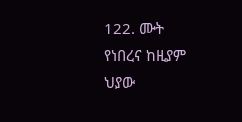122. ሙት የነበረና ከዚያም ህያው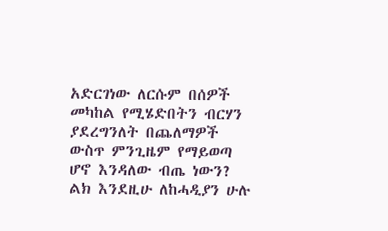አድርገነው ለርሱም በሰዎች መካከል የሚሄድበትን ብርሃን ያደረግንለት በጨለማዎች ውስጥ ምንጊዜም የማይወጣ ሆኖ እንዳለው ብጤ ነውን? ልክ እንደዚሁ ለከሓዲያን ሁሉ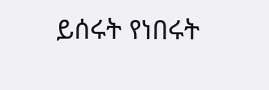ይሰሩት የነበሩት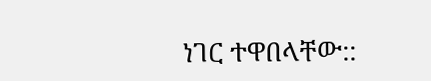ነገር ተዋበላቸው::